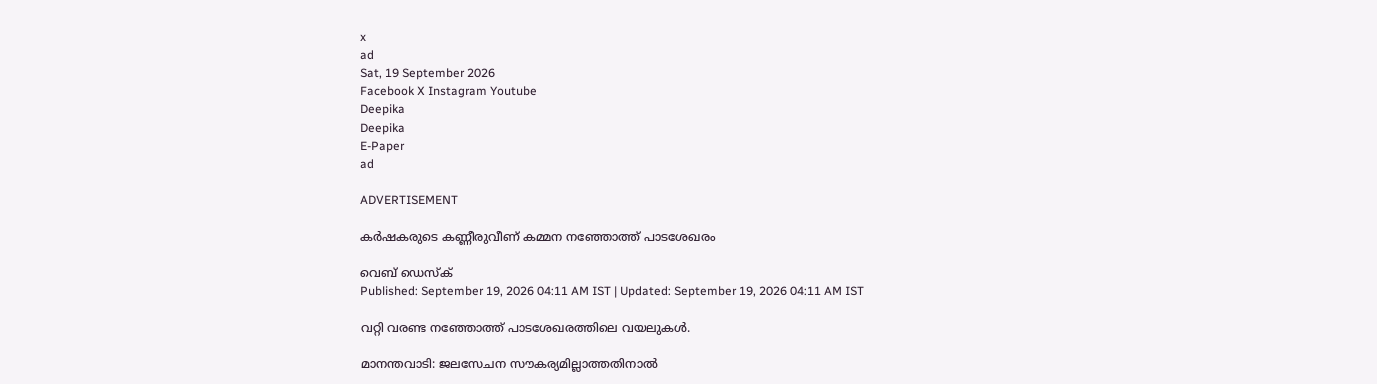x
ad
Sat, 19 September 2026
Facebook X Instagram Youtube
Deepika
Deepika
E-Paper
ad

ADVERTISEMENT

കര്‍ഷകരുടെ കണ്ണീരുവീണ് കമ്മന നഞ്ഞോത്ത് പാടശേഖരം

വെബ് ഡെസ്ക്
Published: September 19, 2026 04:11 AM IST | Updated: September 19, 2026 04:11 AM IST

വറ്റി വരണ്ട നഞ്ഞോത്ത് പാടശേഖരത്തിലെ വയലുകള്‍.

മാനന്തവാടി: ജലസേചന സൗകര്യമില്ലാത്തതിനാല്‍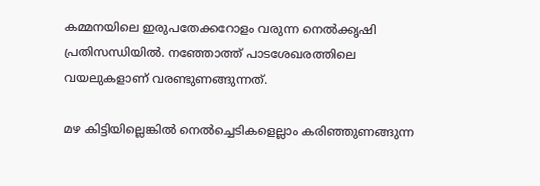കമ്മനയിലെ ഇരുപതേക്കറോളം വരുന്ന നെല്‍ക്കൃഷി പ്രതിസന്ധിയില്‍. നഞ്ഞോത്ത് പാടശേഖരത്തിലെ വയലുകളാണ് വരണ്ടുണങ്ങുന്നത്.

മഴ കിട്ടിയില്ലെങ്കില്‍ നെല്‍ച്ചെടികളെല്ലാം കരിഞ്ഞുണങ്ങുന്ന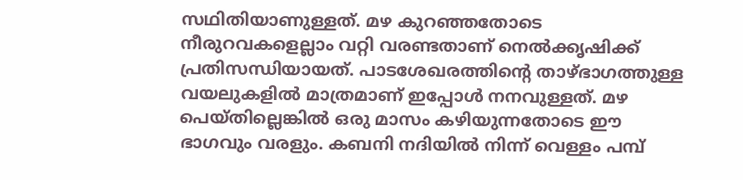സഥിതിയാണുള്ളത്. മഴ കുറഞ്ഞതോടെ നീരുറവകളെല്ലാം വറ്റി വരണ്ടതാണ് നെല്‍ക്കൃഷിക്ക് പ്രതിസന്ധിയായത്. പാടശേഖരത്തിന്‍റെ താഴ്ഭാഗത്തുള്ള വയലുകളില്‍ മാത്രമാണ് ഇപ്പോള്‍ നനവുള്ളത്. മഴ പെയ്തില്ലെങ്കില്‍ ഒരു മാസം കഴിയുന്നതോടെ ഈ ഭാഗവും വരളും. കബനി നദിയില്‍ നിന്ന് വെള്ളം പമ്പ്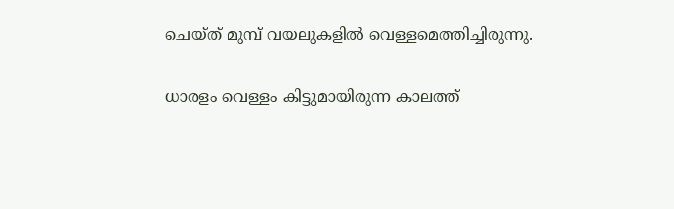ചെയ്ത് മുമ്പ് വയലുകളില്‍ വെള്ളമെത്തിച്ചിരുന്നു.

ധാരളം വെള്ളം കിട്ടുമായിരുന്ന കാലത്ത്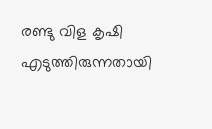രണ്ടു വിള കൃഷി എടുത്തിരുന്നതായി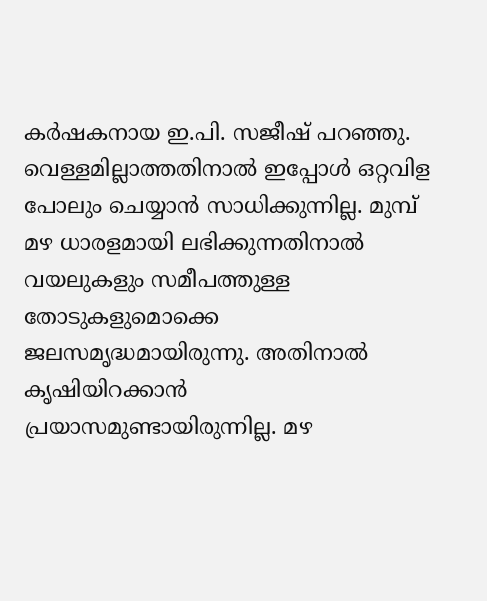കര്‍ഷകനായ ഇ.പി. സജീഷ് പറഞ്ഞു. വെള്ളമില്ലാത്തതിനാല്‍ ഇപ്പോള്‍ ഒറ്റവിള പോലും ചെയ്യാന്‍ സാധിക്കുന്നില്ല. മുമ്പ് മഴ ധാരളമായി ലഭിക്കുന്നതിനാല്‍ വയലുകളും സമീപത്തുള്ള തോടുകളുമൊക്കെ ജലസമൃദ്ധമായിരുന്നു. അതിനാല്‍ കൃഷിയിറക്കാന്‍ പ്രയാസമുണ്ടായിരുന്നില്ല. മഴ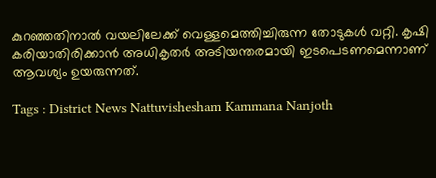കുറഞ്ഞതിനാല്‍ വയലിലേക്ക് വെള്ളമെത്തിച്ചിരുന്ന തോടുകള്‍ വറ്റി. കൃഷി കരിയാതിരിക്കാന്‍ അധികൃതര്‍ അടിയന്തരമായി ഇടപെടണമെന്നാണ് ആവശ്യം ഉയരുന്നത്.

Tags : District News Nattuvishesham Kammana Nanjoth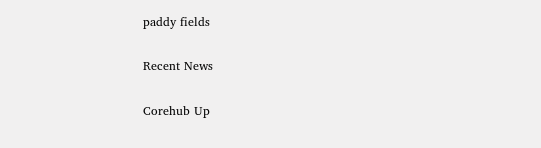paddy fields

Recent News

Corehub Up